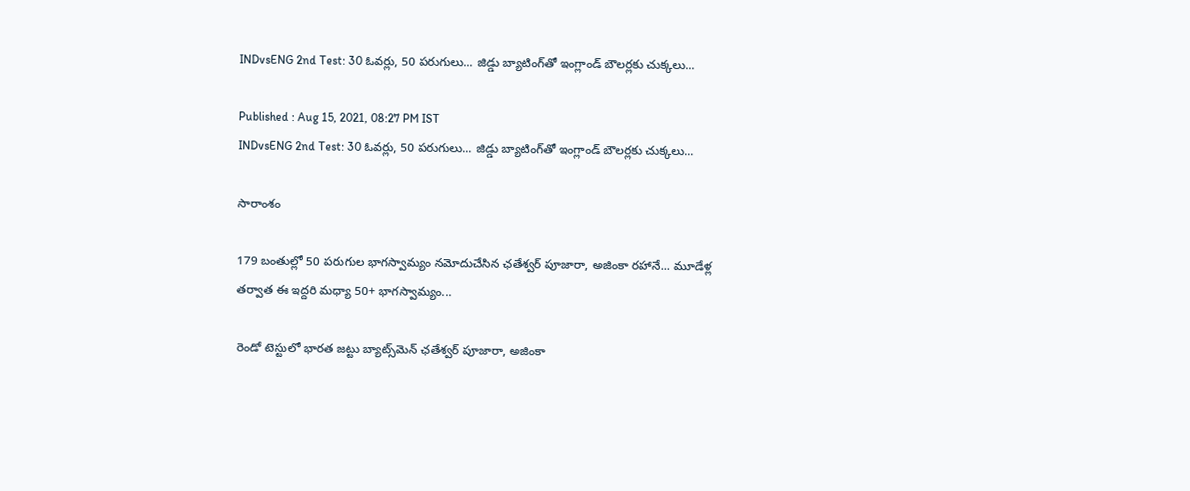INDvsENG 2nd Test: 30 ఓవర్లు, 50 పరుగులు... జిడ్డు బ్యాటింగ్‌తో ఇంగ్లాండ్ బౌలర్లకు చుక్కలు...

Published : Aug 15, 2021, 08:27 PM IST
INDvsENG 2nd Test: 30 ఓవర్లు, 50 పరుగులు... జిడ్డు బ్యాటింగ్‌తో ఇంగ్లాండ్ బౌలర్లకు చుక్కలు...

సారాంశం

179 బంతుల్లో 50 పరుగుల భాగస్వామ్యం నమోదుచేసిన ఛతేశ్వర్ పూజారా, అజింకా రహానే... మూడేళ్ల తర్వాత ఈ ఇద్దరి మధ్యా 50+ భాగస్వామ్యం...

రెండో టెస్టులో భారత జట్టు బ్యాట్స్‌మెన్ ఛతేశ్వర్ పూజారా, అజింకా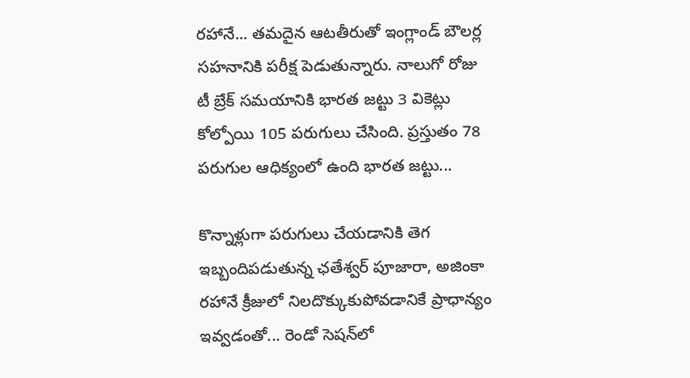రహానే... తమదైన ఆటతీరుతో ఇంగ్లాండ్ బౌలర్ల సహనానికి పరీక్ష పెడుతున్నారు. నాలుగో రోజు టీ బ్రేక్ సమయానికి భారత జట్టు 3 వికెట్లు కోల్పోయి 105 పరుగులు చేసింది. ప్రస్తుతం 78 పరుగుల ఆధిక్యంలో ఉంది భారత జట్టు...

కొన్నాళ్లుగా పరుగులు చేయడానికి తెగ ఇబ్బందిపడుతున్న ఛతేశ్వర్ పూజారా, అజింకా రహానే క్రీజులో నిలదొక్కుకుపోవడానికే ప్రాధాన్యం ఇవ్వడంతో... రెండో సెషన్‌లో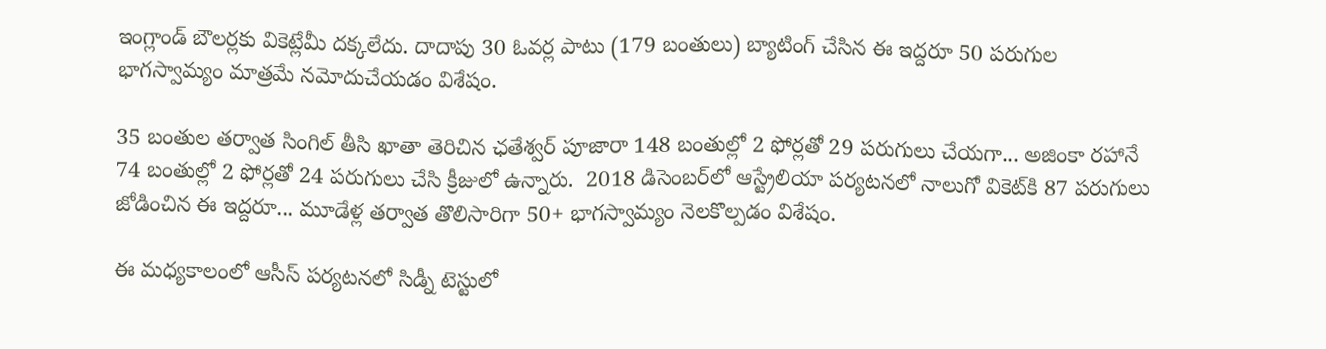ఇంగ్లాండ్ బౌలర్లకు వికెట్లేమీ దక్కలేదు. దాదాపు 30 ఓవర్ల పాటు (179 బంతులు) బ్యాటింగ్ చేసిన ఈ ఇద్దరూ 50 పరుగుల భాగస్వామ్యం మాత్రమే నమోదుచేయడం విశేషం.

35 బంతుల తర్వాత సింగిల్ తీసి ఖాతా తెరిచిన ఛతేశ్వర్ పూజారా 148 బంతుల్లో 2 ఫోర్లతో 29 పరుగులు చేయగా... అజింకా రహానే 74 బంతుల్లో 2 ఫోర్లతో 24 పరుగులు చేసి క్రీజులో ఉన్నారు.  2018 డిసెంబర్‌లో ఆస్ట్రేలియా పర్యటనలో నాలుగో వికెట్‌కి 87 పరుగులు జోడించిన ఈ ఇద్దరూ... మూడేళ్ల తర్వాత తొలిసారిగా 50+ భాగస్వామ్యం నెలకొల్పడం విశేషం.

ఈ మధ్యకాలంలో ఆసీస్ పర్యటనలో సిడ్నీ టెస్టులో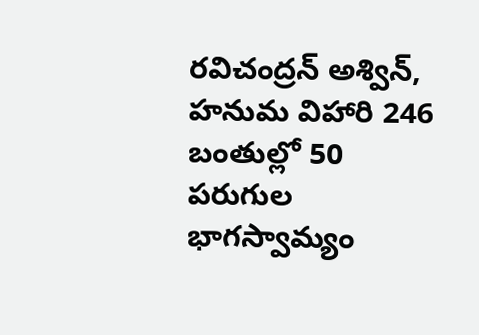రవిచంద్రన్ అశ్విన్, హనుమ విహారి 246 బంతుల్లో 50 పరుగుల భాగస్వామ్యం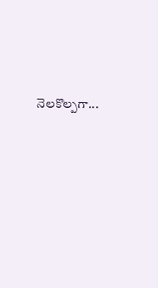నెలకొల్పగా...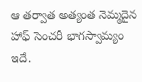ఆ తర్వాత అత్యంత నెమ్మదైన హాఫ్ సెంచరీ భాగస్వామ్యం ఇదే.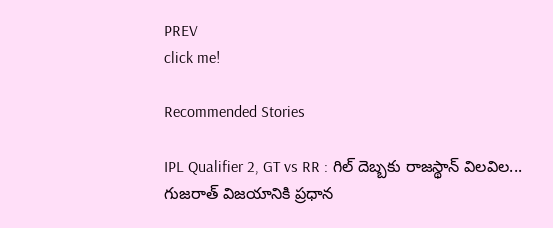PREV
click me!

Recommended Stories

IPL Qualifier 2, GT vs RR : గిల్ దెబ్బకు రాజస్థాన్ విలవిల... గుజరాత్ విజయానికి ప్రధాన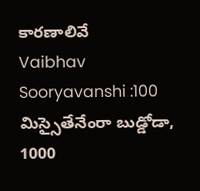కారణాలివే
Vaibhav Sooryavanshi :100 మిస్సైతేనేంరా బుడ్డోడా, 1000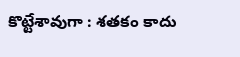కొట్టేశావుగా : శతకం కాదు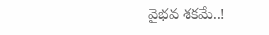వైభవ శకమే..!